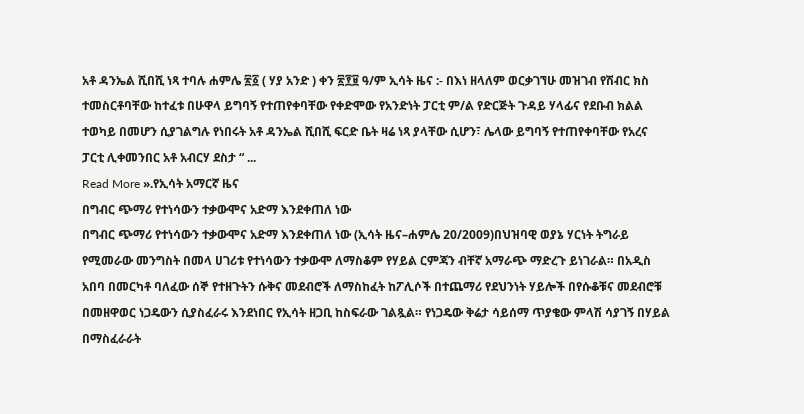አቶ ዳንኤል ሺበሺ ነጻ ተባሉ ሐምሌ ፳፩ ( ሃያ አንድ ) ቀን ፳፻፱ ዓ/ም ኢሳት ዜና :- በእነ ዘላለም ወርቃገኘሁ መዝገብ የሽብር ክስ ተመስርቶባቸው ከተፈቱ በሁዋላ ይግባኝ የተጠየቀባቸው የቀድሞው የአንድነት ፓርቲ ም/ል የድርጅት ጉዳይ ሃላፊና የደቡብ ክልል ተወካይ በመሆን ሲያገልግሉ የነበሩት አቶ ዳንኤል ሺበሺ ፍርድ ቤት ዛሬ ነጻ ያላቸው ሲሆን፣ ሌላው ይግባኝ የተጠየቀባቸው የአረና ፓርቲ ሊቀመንበር አቶ አብርሃ ደስታ “ ...
Read More ».የኢሳት አማርኛ ዜና
በግብር ጭማሪ የተነሳውን ተቃውሞና አድማ እንደቀጠለ ነው
በግብር ጭማሪ የተነሳውን ተቃውሞና አድማ እንደቀጠለ ነው (ኢሳት ዜና–ሐምሌ 20/2009)በህዝባዊ ወያኔ ሃርነት ትግራይ የሚመራው መንግስት በመላ ሀገሪቱ የተነሳውን ተቃውሞ ለማስቆም የሃይል ርምጃን ብቸኛ አማራጭ ማድረጉ ይነገራል። በአዲስ አበባ በመርካቶ ባለፈው ሰኞ የተዘጉትን ሱቅና መደብሮች ለማስከፈት ከፖሊሶች በተጨማሪ የደህንነት ሃይሎች በየሱቆቹና መደብሮቹ በመዘዋወር ነጋዴውን ሲያስፈራሩ እንደነበር የኢሳት ዘጋቢ ከስፍራው ገልጿል። የነጋዴው ቅሬታ ሳይሰማ ጥያቄው ምላሽ ሳያገኝ በሃይል በማስፈራራት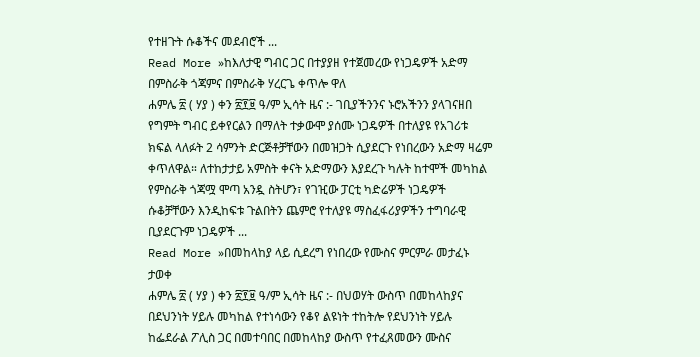የተዘጉት ሱቆችና መደብሮች ...
Read More »ከእለታዊ ግብር ጋር በተያያዘ የተጀመረው የነጋዴዎች አድማ በምስራቅ ጎጃምና በምስራቅ ሃረርጌ ቀጥሎ ዋለ
ሐምሌ ፳ ( ሃያ ) ቀን ፳፻፱ ዓ/ም ኢሳት ዜና :- ገቢያችንንና ኑሮአችንን ያላገናዘበ የግምት ግብር ይቀየርልን በማለት ተቃውሞ ያሰሙ ነጋዴዎች በተለያዩ የአገሪቱ ክፍል ላለፉት 2 ሳምንት ድርጅቶቻቸውን በመዝጋት ሲያደርጉ የነበረውን አድማ ዛሬም ቀጥለዋል። ለተከታታይ አምስት ቀናት አድማውን እያደረጉ ካሉት ከተሞች መካከል የምስራቅ ጎጃሟ ሞጣ አንዷ ስትሆን፣ የገዢው ፓርቲ ካድሬዎች ነጋዴዎች ሱቆቻቸውን እንዲከፍቱ ጉልበትን ጨምሮ የተለያዩ ማስፈፋሪያዎችን ተግባራዊ ቢያደርጉም ነጋዴዎች ...
Read More »በመከላከያ ላይ ሲደረግ የነበረው የሙስና ምርምራ መታፈኑ ታወቀ
ሐምሌ ፳ ( ሃያ ) ቀን ፳፻፱ ዓ/ም ኢሳት ዜና :- በህወሃት ውስጥ በመከላከያና በደህንነት ሃይሉ መካከል የተነሳውን የቆየ ልዩነት ተከትሎ የደህንነት ሃይሉ ከፌደራል ፖሊስ ጋር በመተባበር በመከላከያ ውስጥ የተፈጸመውን ሙስና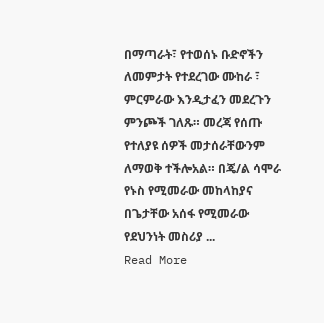በማጣራት፣ የተወሰኑ ቡድኖችን ለመምታት የተደረገው ሙከራ ፣ ምርምራው እንዲታፈን መደረጉን ምንጮች ገለጹ። መረጃ የሰጡ የተለያዩ ሰዎች መታሰራቸውንም ለማወቅ ተችሎአል። በጄ/ል ሳሞራ የኑስ የሚመራው መከላከያና በጌታቸው አሰፋ የሚመራው የደህንነት መስሪያ ...
Read More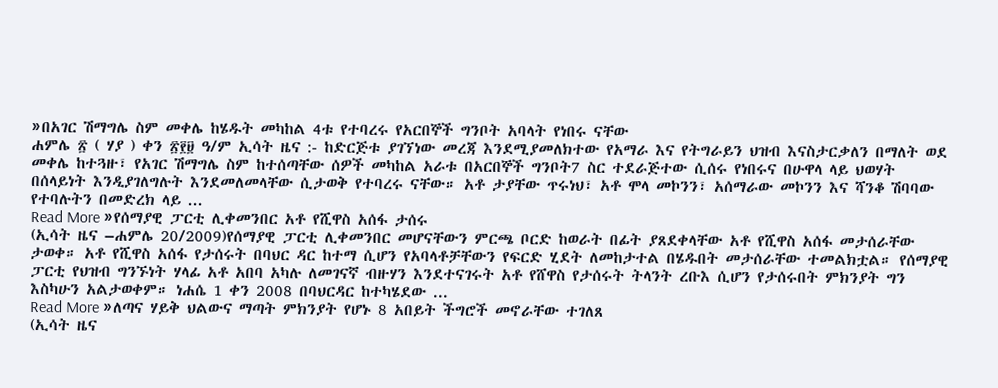»በአገር ሽማግሌ ስም መቀሌ ከሄዱት መካከል 4ቱ የተባረሩ የአርበኞች ግንቦት አባላት የነበሩ ናቸው
ሐምሌ ፳ ( ሃያ ) ቀን ፳፻፱ ዓ/ም ኢሳት ዜና :- ከድርጅቱ ያገኘነው መረጃ እንደሚያመለክተው የአማራ እና የትግራይን ህዝብ እናስታርቃለን በማለት ወደ መቀሌ ከተጓዙ፣ የአገር ሽማግሌ ስም ከተሰጣቸው ሰዎች መካከል አራቱ በአርበኞች ግንቦት7 ስር ተደራጅተው ሲሰሩ የነበሩና በሁዋላ ላይ ህወሃት በሰላይነት እንዲያገለግሉት እንደመለመላቸው ሲታወቅ የተባረሩ ናቸው። አቶ ታያቸው ጥሩነህ፣ አቶ ሞላ መኮንን፣ አሰማራው መኮንን እና ሻንቆ ሽባባው የተባሉትን በመድረክ ላይ ...
Read More »የሰማያዊ ፓርቲ ሊቀመንበር አቶ የሺዋስ አሰፋ ታሰሩ
(ኢሳት ዜና –ሐምሌ 20/2009)የሰማያዊ ፓርቲ ሊቀመንበር መሆናቸውን ምርጫ ቦርድ ከወራት በፊት ያጸደቀላቸው አቶ የሺዋስ አሰፋ መታሰራቸው ታወቀ። አቶ የሺዋስ አሰፋ የታሰሩት በባህር ዳር ከተማ ሲሆን የአባላቶቻቸውን የፍርድ ሂደት ለመከታተል በሄዱበት መታሰራቸው ተመልክቷል። የሰማያዊ ፓርቲ የህዝብ ግንኙነት ሃላፊ አቶ አበባ አካሉ ለመገናኛ ብዙሃን እንደተናገሩት አቶ የሸዋስ የታሰሩት ትላንት ረቡእ ሲሆን የታሰሩበት ምክንያት ግን እስካሁን አልታወቀም። ነሐሴ 1 ቀን 2008 በባህርዳር ከተካሄደው ...
Read More »ለጣና ሃይቅ ህልውና ማጣት ምክንያት የሆኑ 8 አበይት ችግሮች መኖራቸው ተገለጸ
(ኢሳት ዜና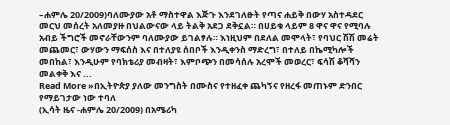–ሐምሌ 20/2009)ባለሙያው አቶ ማስተዋል እጅጉ እንደገለፁት የጣና ሐይቅ በውሃ አስተዳደር መርህ መሰረት አለመያዙ በህልውናው ላይ ትልቅ አደጋ ደቅኗል። በሀይቁ ላይም 8 ዋና ዋና የሚባሉ አብይ ችግሮች መኖራቸውንም ባለሙያው ይገልፃሉ። እነዚህም በደለል መሞላት፣ የባህር ሽሽ መሬት መጨመር፣ ውሃውን ማፍሰስ እና በተለያዩ ሰበቦች እንዲቀንስ ማድረግ፣ በተለይ በኬሚካሎች መበከል፣ እንዲሁም የባክቴሪያ መብዛት፣ እምቦጭን በመሳሰሉ አረሞች መወረር፣ ፍሳሽ ቆሻሻን መልቀቅ እና ...
Read More »በኢትዮጵያ ያለው መንግስት በሙስና የተዘፈቀ ጨካኝና የዘረፋ መጠኑም ድንበር የማይገታው ነው ተባለ
(ኢሳት ዜና -ሐምሌ 20/2009) በአሜሪካ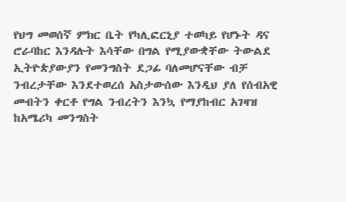የህግ መወሰኛ ምክር ቤት የካሊፎርኒያ ተወካይ የሆኑት ዳና ሮራባከር እንዳሉት እሳቸው በግል የሚያውቋቸው ትውልደ ኢትዮጵያውያን የመንግስት ደጋፊ ባለመሆናቸው ብቻ ንብረታቸው እንደተወረሰ አስታውሰው እንዲህ ያለ የሰብአዊ መብትን ቀርቶ የግል ንብረትን እንኳ የማያከብር አገዛዝ ከአሜሪካ መንግስት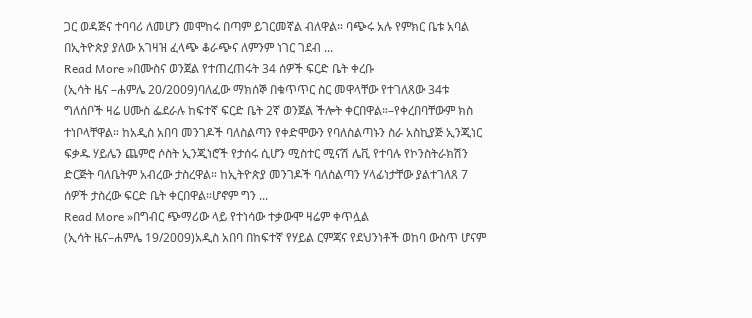ጋር ወዳጅና ተባባሪ ለመሆን መሞከሩ በጣም ይገርመኛል ብለዋል። ባጭሩ አሉ የምክር ቤቱ አባል በኢትዮጵያ ያለው አገዛዝ ፈላጭ ቆራጭና ለምንም ነገር ገደብ ...
Read More »በሙስና ወንጀል የተጠረጠሩት 34 ሰዎች ፍርድ ቤት ቀረቡ
(ኢሳት ዜና –ሐምሌ 20/2009)ባለፈው ማክሰኞ በቁጥጥር ስር መዋላቸው የተገለጸው 34ቱ ግለሰቦች ዛሬ ሀሙስ ፌደራሉ ከፍተኛ ፍርድ ቤት 2ኛ ወንጀል ችሎት ቀርበዋል።–የቀረበባቸውም ክስ ተነቦላቸዋል። ከአዲስ አበባ መንገዶች ባለስልጣን የቀድሞውን የባለስልጣኑን ስራ አስኪያጅ ኢንጂነር ፍቃዱ ሃይሌን ጨምሮ ሶስት ኢንጂነሮች የታሰሩ ሲሆን ሚስተር ሚናሽ ሌቪ የተባሉ የኮንስትራክሽን ድርጅት ባለቤትም አብረው ታስረዋል። ከኢትዮጵያ መንገዶች ባለስልጣን ሃላፊነታቸው ያልተገለጸ 7 ሰዎች ታስረው ፍርድ ቤት ቀርበዋል።ሆኖም ግን ...
Read More »በግብር ጭማሪው ላይ የተነሳው ተቃውሞ ዛሬም ቀጥሏል
(ኢሳት ዜና–ሐምሌ 19/2009)አዲስ አበባ በከፍተኛ የሃይል ርምጃና የደህንነቶች ወከባ ውስጥ ሆናም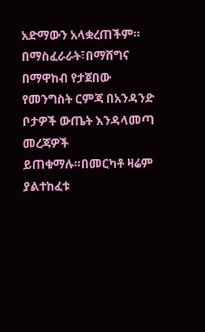አድማውን አላቋረጠችም። በማስፈራራት፣በማሸግና በማዋከብ የታጀበው የመንግስት ርምጃ በአንዳንድ ቦታዎች ውጤት እንዳላመጣ መረጃዎች ይጠቁማሉ።በመርካቶ ዛሬም ያልተከፈቱ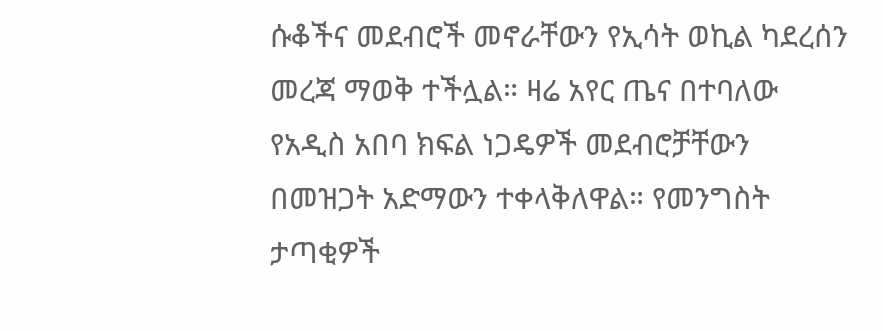ሱቆችና መደብሮች መኖራቸውን የኢሳት ወኪል ካደረሰን መረጃ ማወቅ ተችሏል። ዛሬ አየር ጤና በተባለው የአዲስ አበባ ክፍል ነጋዴዎች መደብሮቻቸውን በመዝጋት አድማውን ተቀላቅለዋል። የመንግስት ታጣቂዎች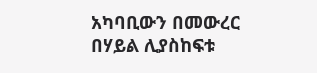አካባቢውን በመውረር በሃይል ሊያስከፍቱ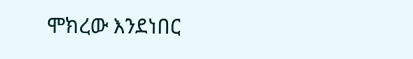ሞክረው እንደነበር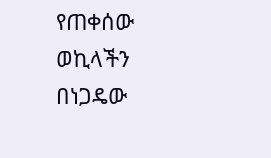የጠቀሰው ወኪላችን በነጋዴው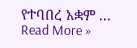የተባበረ አቋም ...
Read More »